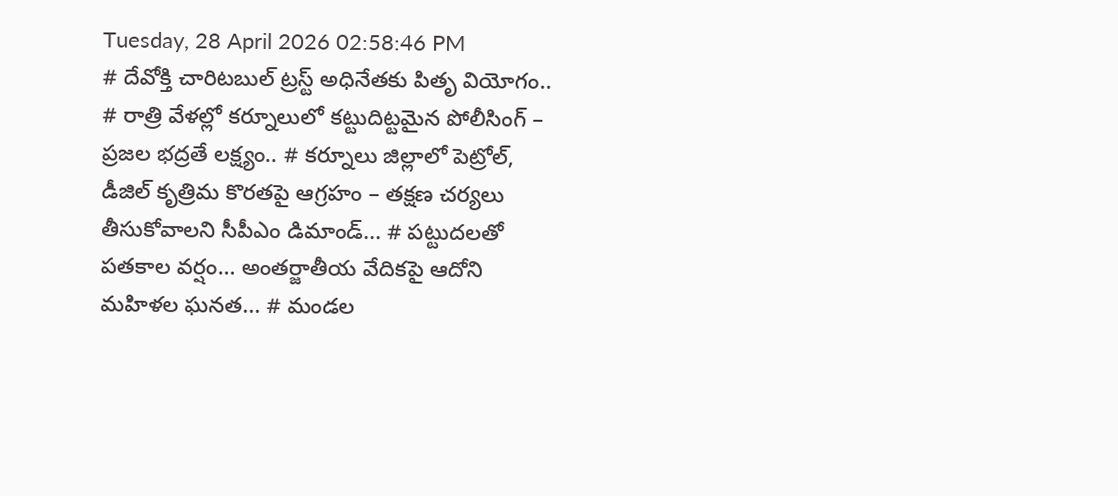Tuesday, 28 April 2026 02:58:46 PM
# దేవోక్తి చారిటబుల్ ట్రస్ట్ అధినేతకు పితృ వియోగం.. # రాత్రి వేళల్లో కర్నూలులో కట్టుదిట్టమైన పోలీసింగ్ – ప్రజల భద్రతే లక్ష్యం.. # కర్నూలు జిల్లాలో పెట్రోల్, డీజిల్ కృత్రిమ కొరతపై ఆగ్రహం – తక్షణ చర్యలు తీసుకోవాలని సీపీఎం డిమాండ్... # పట్టుదలతో పతకాల వర్షం… అంతర్జాతీయ వేదికపై ఆదోని మహిళల ఘనత... # మండల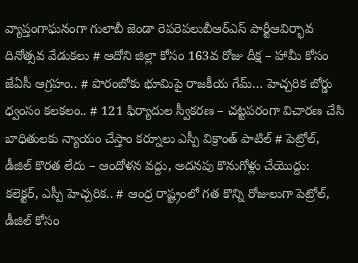వ్యాప్తంగాఘనంగా గులాబీ జెండా రెపరెపలుబీఆర్ఎస్ పార్టీఆవిర్భావ దినోత్సవ వేడుకలు # ఆదోని జిల్లా కోసం 163వ రోజు దీక్ష – హామీ కోసం జేఏసీ ఆగ్రహం.. # పొరంబోకు భూమిపై రాజకీయ గేమ్… హెచ్చరిక బోర్డు ధ్వంసం కలకలం.. # 121 ఫిర్యాదుల స్వీకరణ – చట్టపరంగా విచారణ చేసి బాధితులకు న్యాయం చేస్తాం కర్నూలు ఎస్పీ విక్రాంత్ పాటిల్ # పెట్రోల్, డీజిల్ కొరత లేదు – ఆందోళన వద్దు, అదనపు కొనుగోళ్లు చేయొద్దు: కలెక్టర్, ఎస్పీ హెచ్చరిక.. # ఆంధ్ర రాష్ట్రంలో గత కొన్ని రోజులుగా పెట్రోల్, డీజిల్ కోసం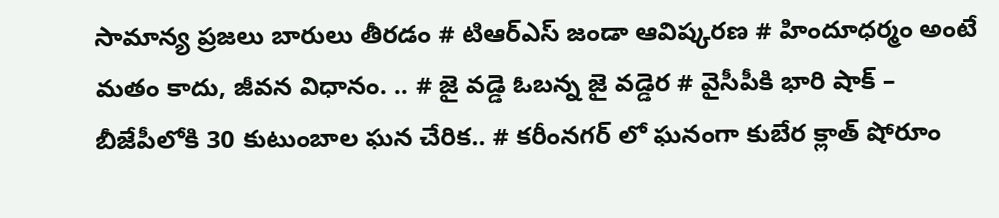సామాన్య ప్రజలు బారులు తీరడం # టిఆర్ఎస్ జండా ఆవిష్కరణ # హిందూధర్మం అంటే మతం కాదు, జీవన విధానం. .. # జై వడ్డె ఓబన్న జై వడ్డెర # వైసీపీకి భారి షాక్ – బీజేపీలోకి 30 కుటుంబాల ఘన చేరిక.. # కరీంనగర్ లో ఘనంగా కుబేర క్లాత్ షోరూం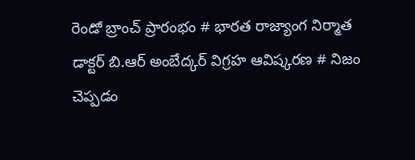రెండో బ్రాంచ్ ప్రారంభం # భారత రాజ్యాంగ నిర్మాత డాక్టర్ బి.ఆర్ అంబేద్కర్ విగ్రహ ఆవిష్కరణ # నిజం చెప్పడం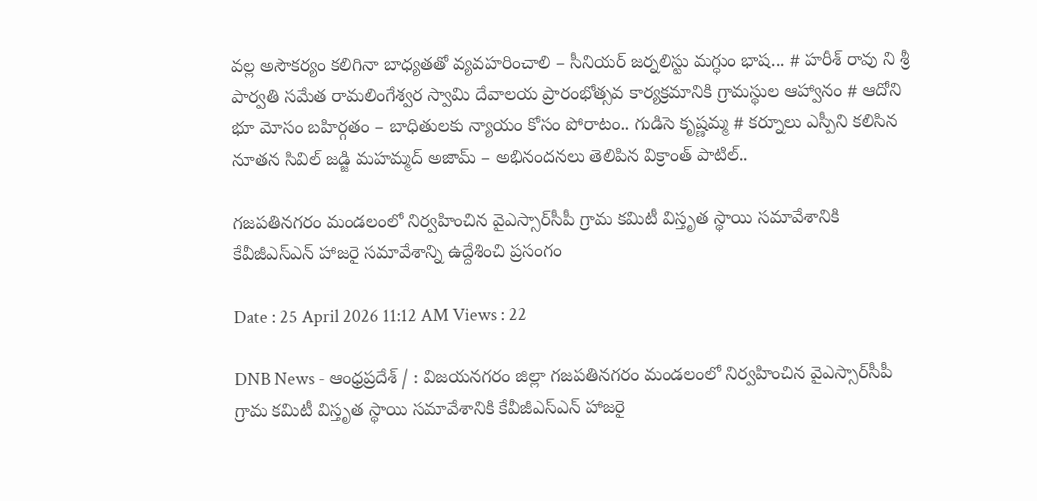వల్ల అసౌకర్యం కలిగినా బాధ్యతతో వ్యవహరించాలి – సీనియర్ జర్నలిస్టు మగ్ధుం భాష... # హరీశ్ రావు ని శ్రీ పార్వతి సమేత రామలింగేశ్వర స్వామి దేవాలయ ప్రారంభోత్సవ కార్యక్రమానికి గ్రామస్థుల ఆహ్వానం # ఆదోని భూ మోసం బహిర్గతం – బాధితులకు న్యాయం కోసం పోరాటం.. గుడిసె కృష్ణమ్మ # కర్నూలు ఎస్పీని కలిసిన నూతన సివిల్ జడ్జి మహమ్మద్ అజామ్ – అభినందనలు తెలిపిన విక్రాంత్ పాటిల్..

గజపతినగరం మండలంలో నిర్వహించిన వైఎస్సార్‌సీపీ గ్రామ కమిటీ విస్తృత స్థాయి సమావేశానికి కేవీజీఎస్‌ఎన్ హాజరై సమావేశాన్ని ఉద్దేశించి ప్రసంగం

Date : 25 April 2026 11:12 AM Views : 22

DNB News - ఆంధ్రప్రదేశ్ / : విజయనగరం జిల్లా గజపతినగరం మండలంలో నిర్వహించిన వైఎస్సార్‌సీపీ గ్రామ కమిటీ విస్తృత స్థాయి సమావేశానికి కేవీజీఎస్‌ఎన్ హాజరై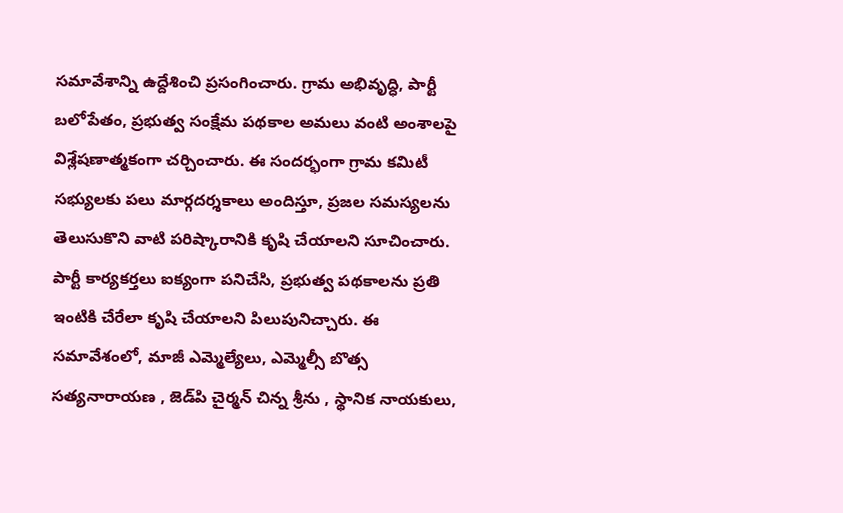సమావేశాన్ని ఉద్దేశించి ప్రసంగించారు. గ్రామ అభివృద్ధి, పార్టీ బలోపేతం, ప్రభుత్వ సంక్షేమ పథకాల అమలు వంటి అంశాలపై విశ్లేషణాత్మకంగా చర్చించారు. ఈ సందర్భంగా గ్రామ కమిటీ సభ్యులకు పలు మార్గదర్శకాలు అందిస్తూ, ప్రజల సమస్యలను తెలుసుకొని వాటి పరిష్కారానికి కృషి చేయాలని సూచించారు. పార్టీ కార్యకర్తలు ఐక్యంగా పనిచేసి, ప్రభుత్వ పథకాలను ప్రతి ఇంటికి చేరేలా కృషి చేయాలని పిలుపునిచ్చారు. ఈ సమావేశంలో, మాజీ ఎమ్మెల్యేలు, ఎమ్మెల్సీ బొత్స సత్యనారాయణ , జెడ్‌పి చైర్మన్ చిన్న శ్రీను , స్థానిక నాయకులు,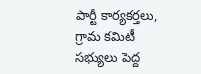పార్టీ కార్యకర్తలు, గ్రామ కమిటీ సభ్యులు పెద్ద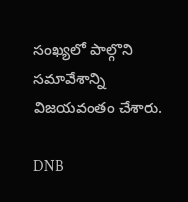సంఖ్యలో పాల్గొని సమావేశాన్ని విజయవంతం చేశారు.

DNB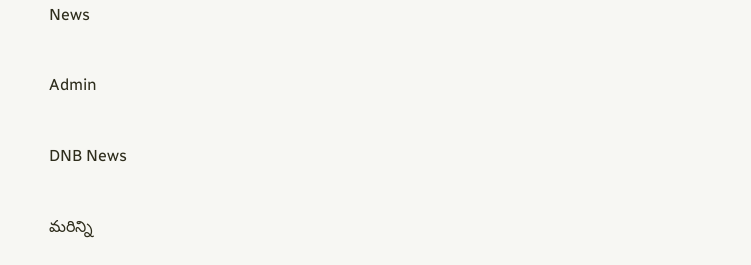News

Admin

DNB News

మరిన్ని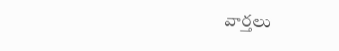వార్తలు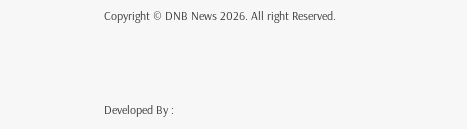Copyright © DNB News 2026. All right Reserved.



Developed By :